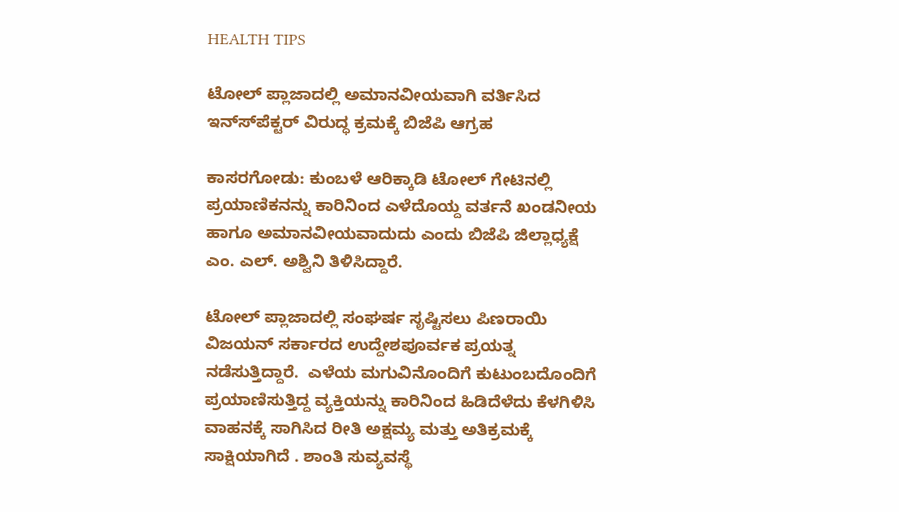HEALTH TIPS

ಟೋಲ್ ಪ್ಲಾಜಾದಲ್ಲಿ ಅಮಾನವೀಯವಾಗಿ ವರ್ತಿಸಿದ ಇನ್ಸ್‍ಪೆಕ್ಟರ್ ವಿರುದ್ಧ ಕ್ರಮಕ್ಕೆ ಬಿಜೆಪಿ ಆಗ್ರಹ

ಕಾಸರಗೋಡು: ಕುಂಬಳೆ ಆರಿಕ್ಕಾಡಿ ಟೋಲ್ ಗೇಟಿನಲ್ಲಿ ಪ್ರಯಾಣಿಕನನ್ನು ಕಾರಿನಿಂದ ಎಳೆದೊಯ್ದ ವರ್ತನೆ ಖಂಡನೀಯ ಹಾಗೂ ಅಮಾನವೀಯವಾದುದು ಎಂದು ಬಿಜೆಪಿ ಜಿಲ್ಲಾಧ್ಯಕ್ಷೆ ಎಂ. ಎಲ್. ಅಶ್ವಿನಿ ತಿಳಿಸಿದ್ದಾರೆ.

ಟೋಲ್ ಪ್ಲಾಜಾದಲ್ಲಿ ಸಂಘರ್ಷ ಸೃಷ್ಟಿಸಲು ಪಿಣರಾಯಿ ವಿಜಯನ್ ಸರ್ಕಾರದ ಉದ್ದೇಶಪೂರ್ವಕ ಪ್ರಯತ್ನ ನಡೆಸುತ್ತಿದ್ದಾರೆ.  ಎಳೆಯ ಮಗುವಿನೊಂದಿಗೆ ಕುಟುಂಬದೊಂದಿಗೆ ಪ್ರಯಾಣಿಸುತ್ತಿದ್ದ ವ್ಯಕ್ತಿಯನ್ನು ಕಾರಿನಿಂದ ಹಿಡಿದೆಳೆದು ಕೆಳಗಿಳಿಸಿ ವಾಹನಕ್ಕೆ ಸಾಗಿಸಿದ ರೀತಿ ಅಕ್ಷಮ್ಯ ಮತ್ತು ಅತಿಕ್ರಮಕ್ಕೆ ಸಾಕ್ಷಿಯಾಗಿದೆ . ಶಾಂತಿ ಸುವ್ಯವಸ್ಥೆ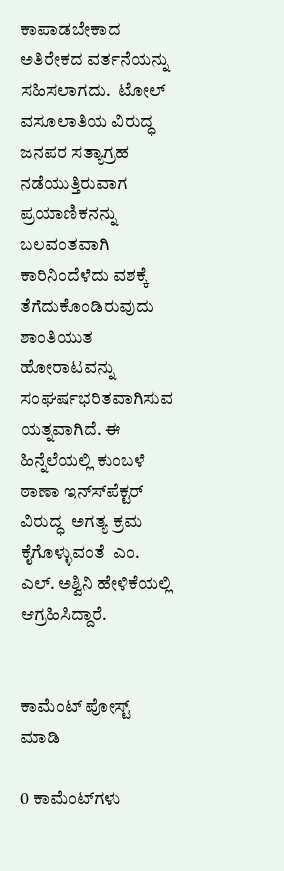ಕಾಪಾಡಬೇಕಾದ ಅತಿರೇಕದ ವರ್ತನೆಯನ್ನು ಸಹಿಸಲಾಗದು.  ಟೋಲ್ ವಸೂಲಾತಿಯ ವಿರುದ್ಧ ಜನಪರ ಸತ್ಯಾಗ್ರಹ ನಡೆಯುತ್ತಿರುವಾಗ ಪ್ರಯಾಣಿಕನನ್ನು ಬಲವಂತವಾಗಿ ಕಾರಿನಿಂದೆಳೆದು ವಶಕ್ಕೆ ತೆಗೆದುಕೊಂಡಿರುವುದು ಶಾಂತಿಯುತ ಹೋರಾಟವನ್ನು ಸಂಘರ್ಷಭರಿತವಾಗಿಸುವ ಯತ್ನವಾಗಿದೆ. ಈ ಹಿನ್ನೆಲೆಯಲ್ಲಿ ಕುಂಬಳೆ ಠಾಣಾ ಇನ್ಸ್‍ಪೆಕ್ಟರ್ ವಿರುದ್ಧ  ಅಗತ್ಯ ಕ್ರಮ ಕೈಗೊಳ್ಳುವಂತೆ  ಎಂ. ಎಲ್. ಅಶ್ವಿನಿ ಹೇಳಿಕೆಯಲ್ಲಿ ಆಗ್ರಹಿಸಿದ್ದಾರೆ.


ಕಾಮೆಂಟ್‌‌ ಪೋಸ್ಟ್‌ ಮಾಡಿ

0 ಕಾಮೆಂಟ್‌ಗಳು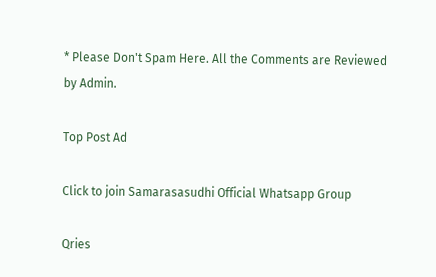* Please Don't Spam Here. All the Comments are Reviewed by Admin.

Top Post Ad

Click to join Samarasasudhi Official Whatsapp Group

Qries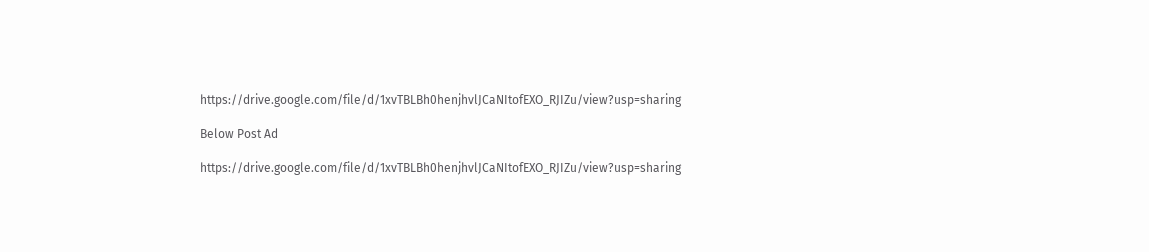https://drive.google.com/file/d/1xvTBLBh0henjhvlJCaNItofEXO_RJIZu/view?usp=sharing

Below Post Ad

https://drive.google.com/file/d/1xvTBLBh0henjhvlJCaNItofEXO_RJIZu/view?usp=sharing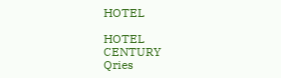HOTEL

HOTEL
CENTURY
Qries